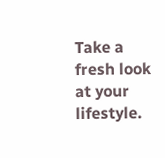Take a fresh look at your lifestyle.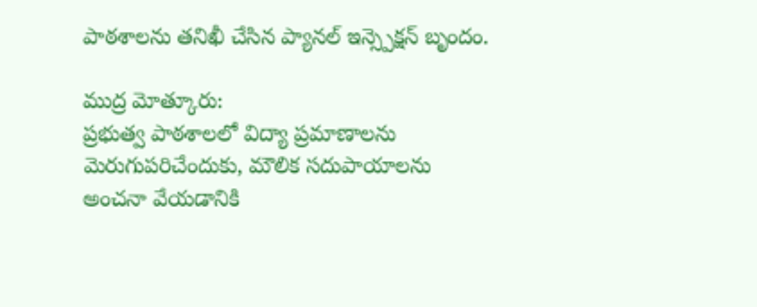పాఠశాలను తనిఖీ చేసిన ప్యానల్ ఇన్స్పెక్షన్ బృందం.

ముద్ర మోత్కూరు:
ప్రభుత్వ పాఠశాలలో విద్యా ప్రమాణాలను మెరుగుపరిచేందుకు, మౌలిక సదుపాయాలను అంచనా వేయడానికి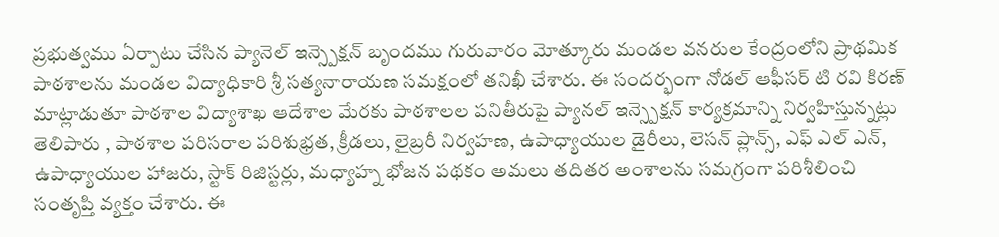ప్రభుత్వము ఏర్పాటు చేసిన ప్యానెల్ ఇన్స్పెక్షన్ బృందము గురువారం మోత్కూరు మండల వనరుల కేంద్రంలోని ప్రాథమిక పాఠశాలను మండల విద్యాధికారి శ్రీ సత్యనారాయణ సమక్షంలో తనిఖీ చేశారు. ఈ సందర్భంగా నోడల్ ఆఫీసర్ టి రవి కిరణ్ మాట్లాడుతూ పాఠశాల విద్యాశాఖ ఆదేశాల మేరకు పాఠశాలల పనితీరుపై ప్యానల్ ఇన్స్పెక్షన్ కార్యక్రమాన్ని నిర్వహిస్తున్నట్లు తెలిపారు , పాఠశాల పరిసరాల పరిశుభ్రత, క్రీడలు, లైబ్రరీ నిర్వహణ, ఉపాధ్యాయుల డైరీలు, లెసన్ ప్లాన్స్, ఎఫ్ ఎల్ ఎన్, ఉపాధ్యాయుల హాజరు, స్టాక్ రిజిస్టర్లు, మధ్యాహ్న భోజన పథకం అమలు తదితర అంశాలను సమగ్రంగా పరిశీలించి సంతృప్తి వ్యక్తం చేశారు. ఈ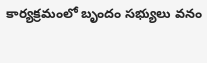కార్యక్రమంలో బృందం సభ్యులు వనం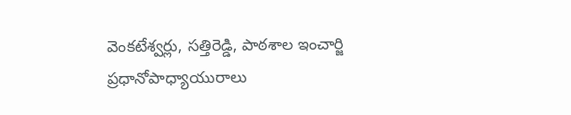వెంకటేశ్వర్లు, సత్తిరెడ్డి, పాఠశాల ఇంచార్జి ప్రధానోపాధ్యాయురాలు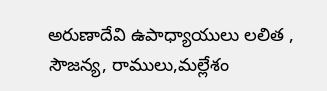అరుణాదేవి ఉపాధ్యాయులు లలిత , సౌజన్య, రాములు,మల్లేశం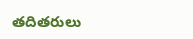తదితరులు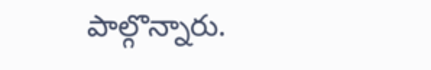పాల్గొన్నారు.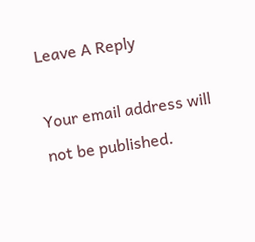Leave A Reply

Your email address will not be published.